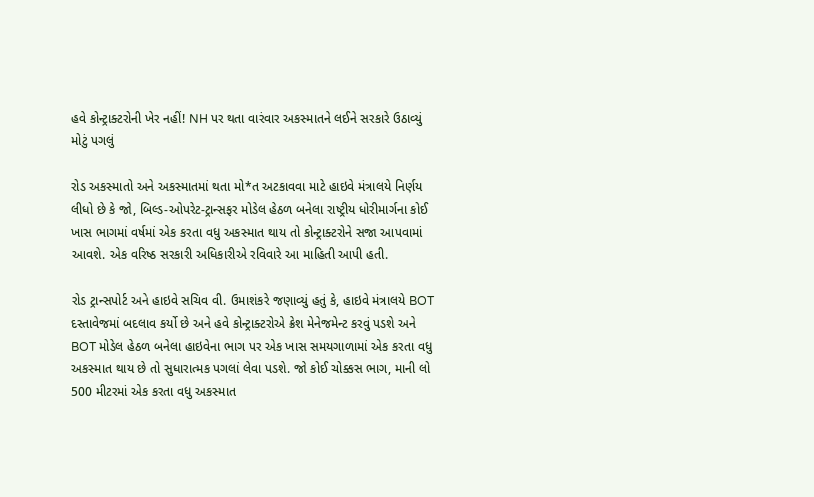હવે કોન્ટ્રાક્ટરોની ખેર નહીં! NH પર થતા વારંવાર અકસ્માતને લઈને સરકારે ઉઠાવ્યું મોટું પગલું

રોડ અકસ્માતો અને અકસ્માતમાં થતા મો*ત અટકાવવા માટે હાઇવે મંત્રાલયે નિર્ણય લીધો છે કે જો, બિલ્ડ-ઓપરેટ-ટ્રાન્સફર મોડેલ હેઠળ બનેલા રાષ્ટ્રીય ધોરીમાર્ગના કોઈ ખાસ ભાગમાં વર્ષમાં એક કરતા વધુ અકસ્માત થાય તો કોન્ટ્રાક્ટરોને સજા આપવામાં આવશે. એક વરિષ્ઠ સરકારી અધિકારીએ રવિવારે આ માહિતી આપી હતી.

રોડ ટ્રાન્સપોર્ટ અને હાઇવે સચિવ વી. ઉમાશંકરે જણાવ્યું હતું કે, હાઇવે મંત્રાલયે BOT દસ્તાવેજમાં બદલાવ કર્યો છે અને હવે કોન્ટ્રાક્ટરોએ ક્રેશ મેનેજમેન્ટ કરવું પડશે અને BOT મોડેલ હેઠળ બનેલા હાઇવેના ભાગ પર એક ખાસ સમયગાળામાં એક કરતા વધુ અકસ્માત થાય છે તો સુધારાત્મક પગલાં લેવા પડશે. જો કોઈ ચોક્કસ ભાગ, માની લો 500 મીટરમાં એક કરતા વધુ અકસ્માત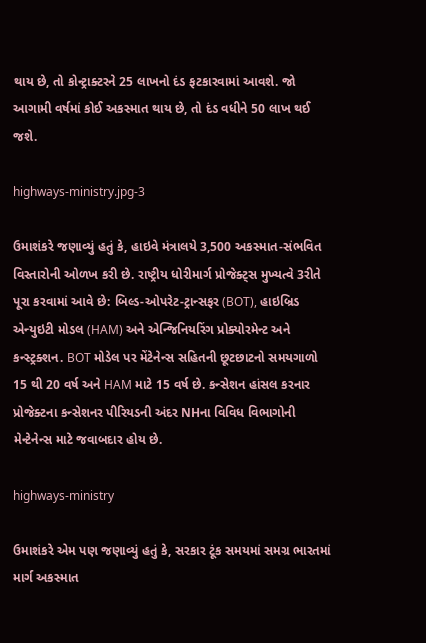થાય છે, તો કોન્ટ્રાક્ટરને 25 લાખનો દંડ ફટકારવામાં આવશે. જો આગામી વર્ષમાં કોઈ અકસ્માત થાય છે, તો દંડ વધીને 50 લાખ થઈ જશે.

highways-ministry.jpg-3

ઉમાશંકરે જણાવ્યું હતું કે, હાઇવે મંત્રાલયે 3,500 અકસ્માત-સંભવિત વિસ્તારોની ઓળખ કરી છે. રાષ્ટ્રીય ધોરીમાર્ગ પ્રોજેક્ટ્સ મુખ્યત્વે 3રીતે પૂરા કરવામાં આવે છે: બિલ્ડ-ઓપરેટ-ટ્રાન્સફર (BOT), હાઇબ્રિડ એન્યુઇટી મોડલ (HAM) અને એન્જિનિયરિંગ પ્રોક્યોરમેન્ટ અને કન્સ્ટ્રક્શન. BOT મોડેલ પર મેંટેનેન્સ સહિતની છૂટછાટનો સમયગાળો 15 થી 20 વર્ષ અને HAM માટે 15 વર્ષ છે. કન્સેશન હાંસલ કરનાર પ્રોજેક્ટના કન્સેશનર પીરિયડની અંદર NHના વિવિધ વિભાગોની મેન્ટેનેન્સ માટે જવાબદાર હોય છે.

highways-ministry

ઉમાશંકરે એમ પણ જણાવ્યું હતું કે, સરકાર ટૂંક સમયમાં સમગ્ર ભારતમાં માર્ગ અકસ્માત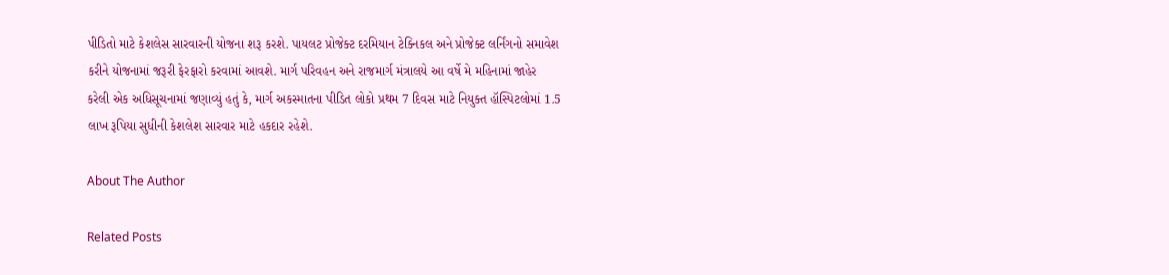પીડિતો માટે કેશલેસ સારવારની યોજના શરૂ કરશે. પાયલટ પ્રોજેક્ટ દરમિયાન ટેક્નિકલ અને પ્રોજેક્ટ લર્નિંગનો સમાવેશ કરીને યોજનામાં જરૂરી ફેરફારો કરવામાં આવશે. માર્ગ પરિવહન અને રાજમાર્ગ મંત્રાલયે આ વર્ષે મે મહિનામાં જાહેર કરેલી એક અધિસૂચનામાં જણાવ્યું હતું કે, માર્ગ અકસ્માતના પીડિત લોકો પ્રથમ 7 દિવસ માટે નિયુક્ત હૉસ્પિટલોમાં 1.5 લાખ રૂપિયા સુધીની કેશલેશ સારવાર માટે હકદાર રહેશે.

About The Author

Related Posts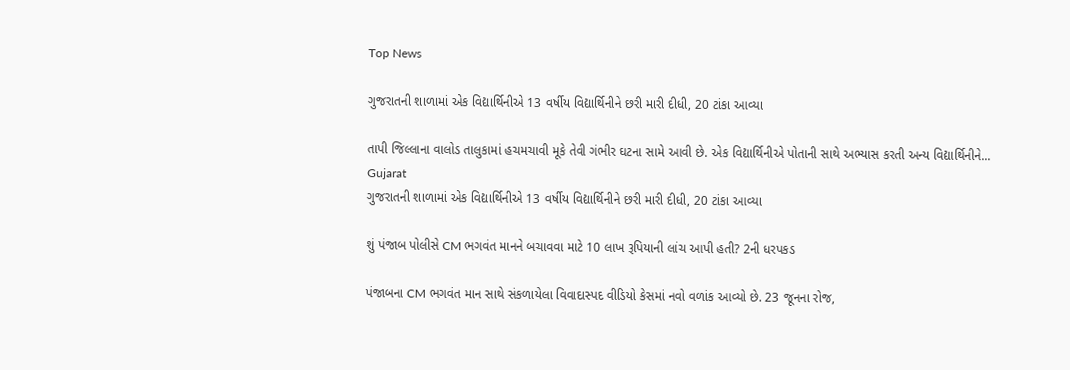Top News

ગુજરાતની શાળામાં એક વિદ્યાર્થિનીએ 13 વર્ષીય વિદ્યાર્થિનીને છરી મારી દીધી, 20 ટાંકા આવ્યા

તાપી જિલ્લાના વાલોડ તાલુકામાં હચમચાવી મૂકે તેવી ગંભીર ઘટના સામે આવી છે. એક વિદ્યાર્થિનીએ પોતાની સાથે અભ્યાસ કરતી અન્ય વિદ્યાર્થિનીને...
Gujarat
ગુજરાતની શાળામાં એક વિદ્યાર્થિનીએ 13 વર્ષીય વિદ્યાર્થિનીને છરી મારી દીધી, 20 ટાંકા આવ્યા

શું પંજાબ પોલીસે CM ભગવંત માનને બચાવવા માટે 10 લાખ રૂપિયાની લાંચ આપી હતી? 2ની ધરપકડ

પંજાબના CM ભગવંત માન સાથે સંકળાયેલા વિવાદાસ્પદ વીડિયો કેસમાં નવો વળાંક આવ્યો છે. 23 જૂનના રોજ,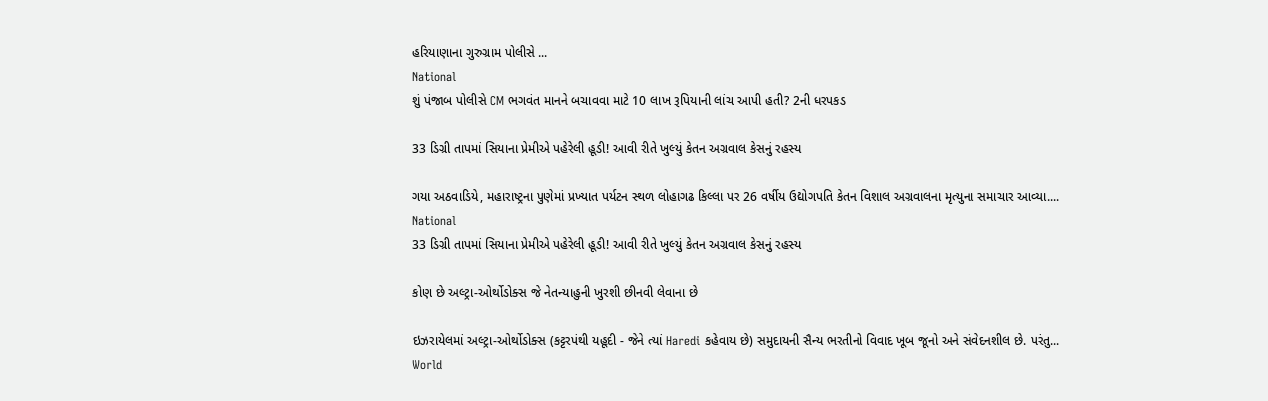હરિયાણાના ગુરુગ્રામ પોલીસે ...
National
શું પંજાબ પોલીસે CM ભગવંત માનને બચાવવા માટે 10 લાખ રૂપિયાની લાંચ આપી હતી? 2ની ધરપકડ

33 ડિગ્રી તાપમાં સિયાના પ્રેમીએ પહેરેલી હૂડી! આવી રીતે ખુલ્યું કેતન અગ્રવાલ કેસનું રહસ્ય

ગયા અઠવાડિયે, મહારાષ્ટ્રના પુણેમાં પ્રખ્યાત પર્યટન સ્થળ લોહાગઢ કિલ્લા પર 26 વર્ષીય ઉદ્યોગપતિ કેતન વિશાલ અગ્રવાલના મૃત્યુના સમાચાર આવ્યા....
National
33 ડિગ્રી તાપમાં સિયાના પ્રેમીએ પહેરેલી હૂડી! આવી રીતે ખુલ્યું કેતન અગ્રવાલ કેસનું રહસ્ય

કોણ છે અલ્ટ્રા-ઓર્થોડોક્સ જે નેતન્યાહુની ખુરશી છીનવી લેવાના છે

ઇઝરાયેલમાં અલ્ટ્રા-ઓર્થોડોક્સ (કટ્ટરપંથી યહૂદી - જેને ત્યાં Haredi કહેવાય છે) સમુદાયની સૈન્ય ભરતીનો વિવાદ ખૂબ જૂનો અને સંવેદનશીલ છે. પરંતુ...
World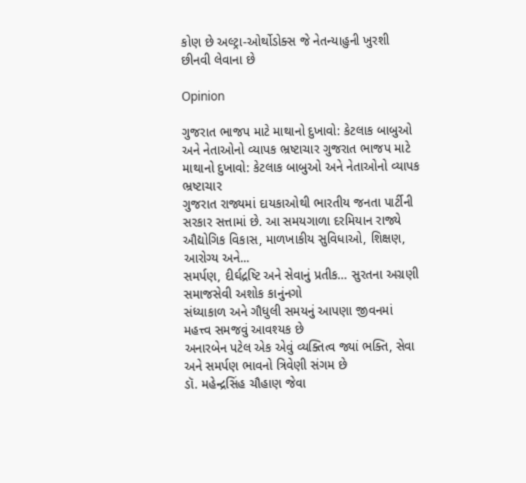કોણ છે અલ્ટ્રા-ઓર્થોડોક્સ જે નેતન્યાહુની ખુરશી છીનવી લેવાના છે

Opinion

ગુજરાત ભાજપ માટે માથાનો દુખાવો: કેટલાક બાબુઓ અને નેતાઓનો વ્યાપક ભ્રષ્ટાચાર ગુજરાત ભાજપ માટે માથાનો દુખાવો: કેટલાક બાબુઓ અને નેતાઓનો વ્યાપક ભ્રષ્ટાચાર
ગુજરાત રાજ્યમાં દાયકાઓથી ભારતીય જનતા પાર્ટીની સરકાર સત્તામાં છે. આ સમયગાળા દરમિયાન રાજ્યે ઔદ્યોગિક વિકાસ, માળખાકીય સુવિધાઓ, શિક્ષણ, આરોગ્ય અને...
સમર્પણ, દીર્ઘદ્રષ્ટિ અને સેવાનું પ્રતીક… સુરતના અગ્રણી સમાજસેવી અશોક કાનુંનગો
સંધ્યાકાળ અને ગૌધુલી સમયનું આપણા જીવનમાં મહત્ત્વ સમજવું આવશ્યક છે
અનારબેન પટેલ એક એવું વ્યક્તિત્વ જ્યાં ભક્તિ, સેવા અને સમર્પણ ભાવનો ત્રિવેણી સંગમ છે
ડૉ. મહેન્દ્રસિંહ ચૌહાણ જેવા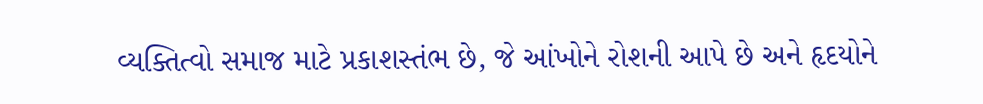વ્યક્તિત્વો સમાજ માટે પ્રકાશસ્તંભ છે, જે આંખોને રોશની આપે છે અને હૃદયોને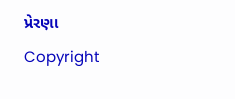પ્રેરણા
Copyright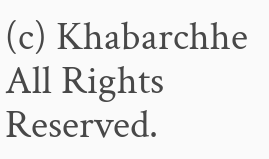(c) Khabarchhe All Rights Reserved.